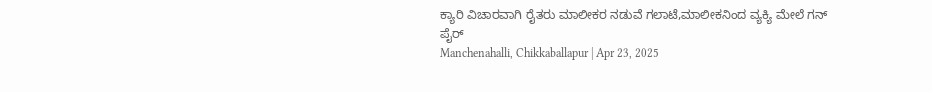ಕ್ಯಾರಿ ವಿಚಾರವಾಗಿ ರೈತರು ಮಾಲೀಕರ ನಡುವೆ ಗಲಾಟೆ,ಮಾಲೀಕನಿಂದ ವ್ಯಕ್ಯಿ ಮೇಲೆ ಗನ್ ಪೈರ್
Manchenahalli, Chikkaballapur | Apr 23, 2025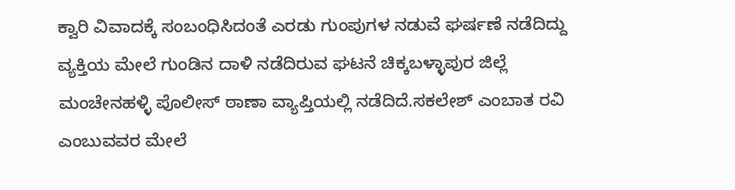ಕ್ವಾರಿ ವಿವಾದಕ್ಕೆ ಸಂಬಂಧಿಸಿದಂತೆ ಎರಡು ಗುಂಪುಗಳ ನಡುವೆ ಘರ್ಷಣೆ ನಡೆದಿದ್ದು ವ್ಯಕ್ತಿಯ ಮೇಲೆ ಗುಂಡಿನ ದಾಳಿ ನಡೆದಿರುವ ಘಟನೆ ಚಿಕ್ಕಬಳ್ಳಾಪುರ ಜಿಲ್ಲೆ ಮಂಚೇನಹಳ್ಳಿ ಪೊಲೀಸ್ ಠಾಣಾ ವ್ಯಾಪ್ತಿಯಲ್ಲಿ ನಡೆದಿದೆ.ಸಕಲೇಶ್ ಎಂಬಾತ ರವಿ ಎಂಬುವವರ ಮೇಲೆ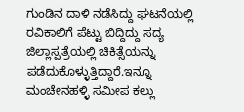ಗುಂಡಿನ ದಾಳಿ ನಡೆಸಿದ್ದು ಘಟನೆಯಲ್ಲಿ ರವಿಕಾಲಿಗೆ ಪೆಟ್ಟು ಬಿದ್ದಿದ್ದು ಸದ್ಯ ಜಿಲ್ಲಾಸ್ಪತ್ರೆಯಲ್ಲಿ ಚಿಕಿತ್ಸೆಯನ್ನು ಪಡೆದುಕೊಳ್ಳುತ್ತಿದ್ದಾರೆ.ಇನ್ನೂ ಮಂಚೇನಹಳ್ಳಿ ಸಮೀಪ ಕಲ್ಲು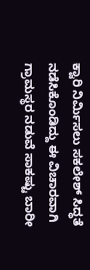ಕ್ವಾರಿ ನಿರ್ಮಿಸಲು ಸಕಲೇಶ್ ಸಿದ್ಧತೆ ನಡೆಸಿಕೊಂಡಿದ್ದು ಈ ವಿಚಾರವಾಗಿ ಗ್ರಾಮಸ್ಥರ ನಡುವೆ ಸಾಕಷ್ಟು ಬಾರೀ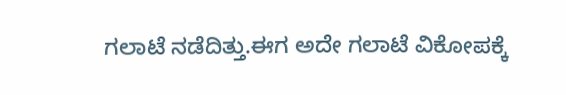ಗಲಾಟೆ ನಡೆದಿತ್ತು.ಈಗ ಅದೇ ಗಲಾಟೆ ವಿಕೋಪಕ್ಕೆ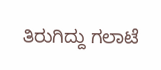ತಿರುಗಿದ್ದು ಗಲಾಟೆ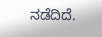ನಡೆದಿದೆ.